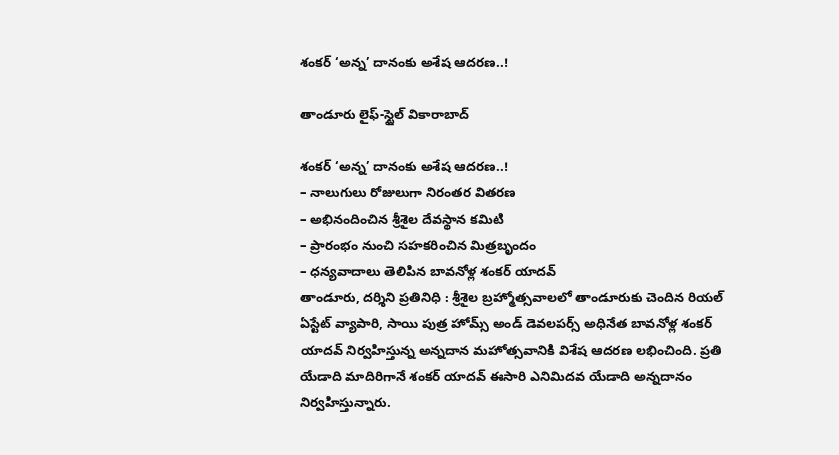శంకర్ ‘అన్న’ దానంకు అశేష ఆదరణ..!

తాండూరు లైఫ్-స్టైల్ వికారాబాద్

శంకర్ ‘అన్న’ దానంకు అశేష ఆదరణ..!
– నాలుగులు రోజులుగా నిరంతర వితరణ
– అభినందించిన శ్రీశైల దేవస్థాన కమిటి
– ప్రారంభం నుంచి సహకరించిన మిత్రబృందం
– ధన్యవాదాలు తెలిపిన బావనోళ్ల శంకర్ యాదవ్
తాండూరు, దర్శిని ప్రతినిధి : శ్రీశైల బ్రహ్మోత్సవాలలో తాండూరుకు చెందిన రియల్ ఏస్టేట్ వ్యాపారి, సాయి పుత్ర హోమ్స్ అండ్ డెవలపర్స్ అధినేత బావనోళ్ల శంకర్ యాదవ్ నిర్వహిస్తున్న అన్నదాన మహోత్సవానికి విశేష ఆదరణ లభించింది. ప్రతి యేడాది మాదిరిగానే శంకర్ యాదవ్ ఈసారి ఎనిమిదవ యేడాది అన్నదానం నిర్వహిస్తున్నారు.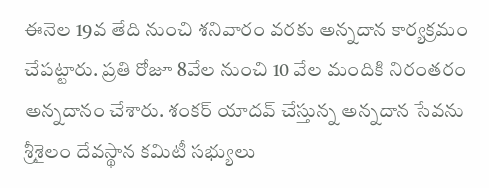ఈనెల 19వ తేది నుంచి శనివారం వరకు అన్నదాన కార్యక్రమం చేపట్టారు. ప్రతి రోజూ 8వేల నుంచి 10 వేల మందికి నిరంతరం అన్నదానం చేశారు. శంకర్ యాదవ్ చేస్తున్న అన్నదాన సేవను శ్రీశైలం దేవస్థాన కమిటీ సభ్యులు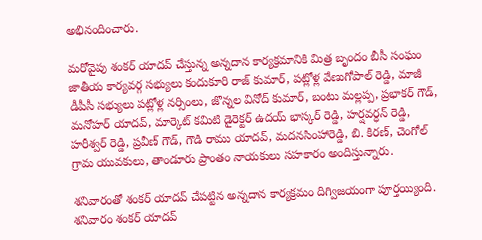అభినందించారు.

మరోవైపు శంకర్ యాదవ్ చేస్తున్న అన్నదాన కార్యక్రమానికి మిత్ర బృందం బీసీ సంఘం జాతీయ కార్యవర్గ సభ్యులు కందుకూరి రాజ్ కుమార్, పట్లోళ్ల వేణుగోపాల్ రెడ్డి, మాజీ డీపీసీ సభ్యులు పట్లోళ్ల నర్సింలు, జొన్నల వినోద్ కుమార్, బంటు మల్లప్ప, ప్రభాకర్ గౌడ్, మనోహర్ యాదవ్, మార్కెట్ కమిటి డైరెక్టర్ ఉదయ్ భాస్కర్ రెడ్డి, హర్షవర్ధన్ రెడ్డి, హరీశ్వర్ రెడ్డి, ప్రవీణ్ గౌడ్, గౌడి రాము యాదవ్, మదనసింహారెడ్డి, బి. కిరణ్, చెంగోల్ గ్రామ యువకులు, తాండూరు ప్రాంతం నాయకులు సహకారం అందిస్తున్నారు.

శనివారంతో శంకర్ యాదవ్ చేపట్టిన అన్నదాన కార్యక్రమం దిగ్విజయంగా పూర్తయ్యింది. శనివారం శంకర్ యాదవ్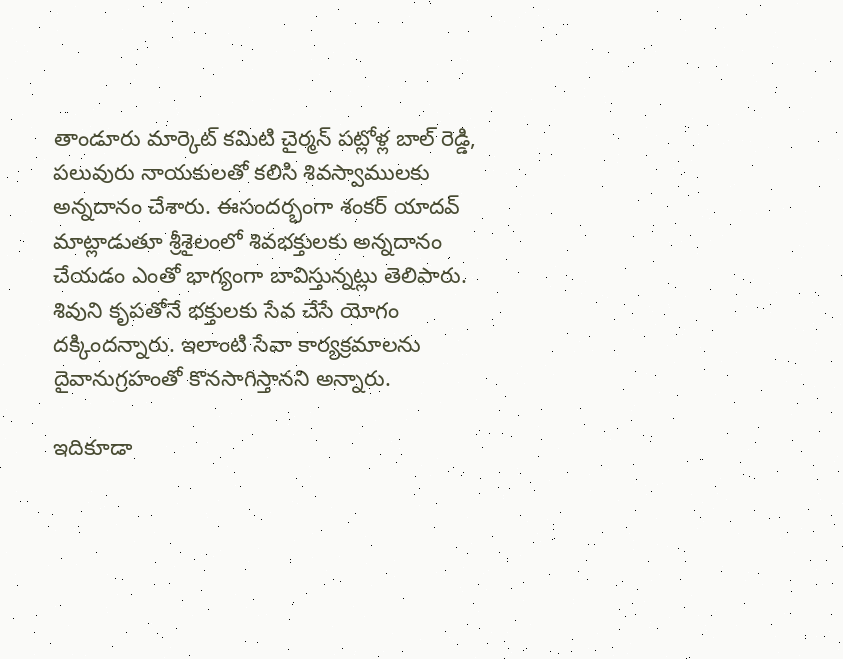తాండూరు మార్కెట్ కమిటి చైర్మన్ పట్లోళ్ల బాల్ రెడ్డి, పలువురు నాయకులతో కలిసి శివస్వాములకు అన్నదానం చేశారు. ఈసందర్భంగా శంకర్ యాదవ్ మాట్లాడుతూ శ్రీశైలంలో శివభక్తులకు అన్నదానం చేయడం ఎంతో భాగ్యంగా బావిస్తున్నట్లు తెలిపారు. శివుని కృపతోనే భక్తులకు సేవ చేసే యోగం దక్కిందన్నారు. ఇలాంటి సేవా కార్యక్రమాలను దైవానుగ్రహంతో కొనసాగిస్తానని అన్నారు.

ఇదికూడా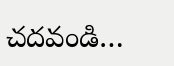చదవండి…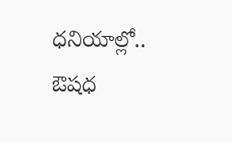ధనియాల్లో.. ఔషధ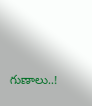గుణాలు..!